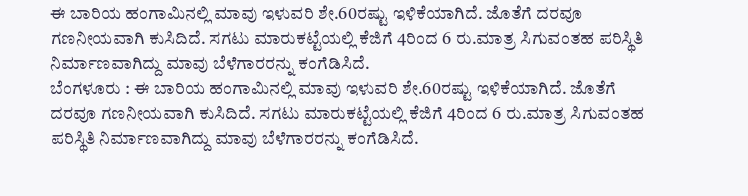ಈ ಬಾರಿಯ ಹಂಗಾಮಿನಲ್ಲಿ ಮಾವು ಇಳುವರಿ ಶೇ.60ರಷ್ಟು ಇಳಿಕೆಯಾಗಿದೆ. ಜೊತೆಗೆ ದರವೂ ಗಣನೀಯವಾಗಿ ಕುಸಿದಿದೆ. ಸಗಟು ಮಾರುಕಟ್ಟೆಯಲ್ಲಿ ಕೆಜಿಗೆ 4ರಿಂದ 6 ರು.ಮಾತ್ರ ಸಿಗುವಂತಹ ಪರಿಸ್ಥಿತಿ ನಿರ್ಮಾಣವಾಗಿದ್ದು ಮಾವು ಬೆಳೆಗಾರರನ್ನು ಕಂಗೆಡಿಸಿದೆ.
ಬೆಂಗಳೂರು : ಈ ಬಾರಿಯ ಹಂಗಾಮಿನಲ್ಲಿ ಮಾವು ಇಳುವರಿ ಶೇ.60ರಷ್ಟು ಇಳಿಕೆಯಾಗಿದೆ. ಜೊತೆಗೆ ದರವೂ ಗಣನೀಯವಾಗಿ ಕುಸಿದಿದೆ. ಸಗಟು ಮಾರುಕಟ್ಟೆಯಲ್ಲಿ ಕೆಜಿಗೆ 4ರಿಂದ 6 ರು.ಮಾತ್ರ ಸಿಗುವಂತಹ ಪರಿಸ್ಥಿತಿ ನಿರ್ಮಾಣವಾಗಿದ್ದು ಮಾವು ಬೆಳೆಗಾರರನ್ನು ಕಂಗೆಡಿಸಿದೆ.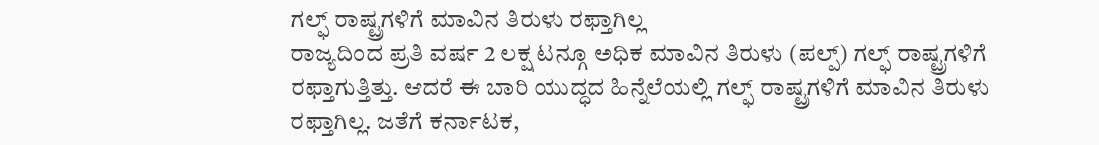ಗಲ್ಫ್ ರಾಷ್ಟ್ರಗಳಿಗೆ ಮಾವಿನ ತಿರುಳು ರಫ್ತಾಗಿಲ್ಲ
ರಾಜ್ಯದಿಂದ ಪ್ರತಿ ವರ್ಷ 2 ಲಕ್ಷ ಟನ್ಗೂ ಅಧಿಕ ಮಾವಿನ ತಿರುಳು (ಪಲ್ಪ್) ಗಲ್ಫ್ ರಾಷ್ಟ್ರಗಳಿಗೆ ರಫ್ತಾಗುತ್ತಿತ್ತು. ಆದರೆ ಈ ಬಾರಿ ಯುದ್ಧದ ಹಿನ್ನೆಲೆಯಲ್ಲಿ ಗಲ್ಫ್ ರಾಷ್ಟ್ರಗಳಿಗೆ ಮಾವಿನ ತಿರುಳು ರಫ್ತಾಗಿಲ್ಲ. ಜತೆಗೆ ಕರ್ನಾಟಕ,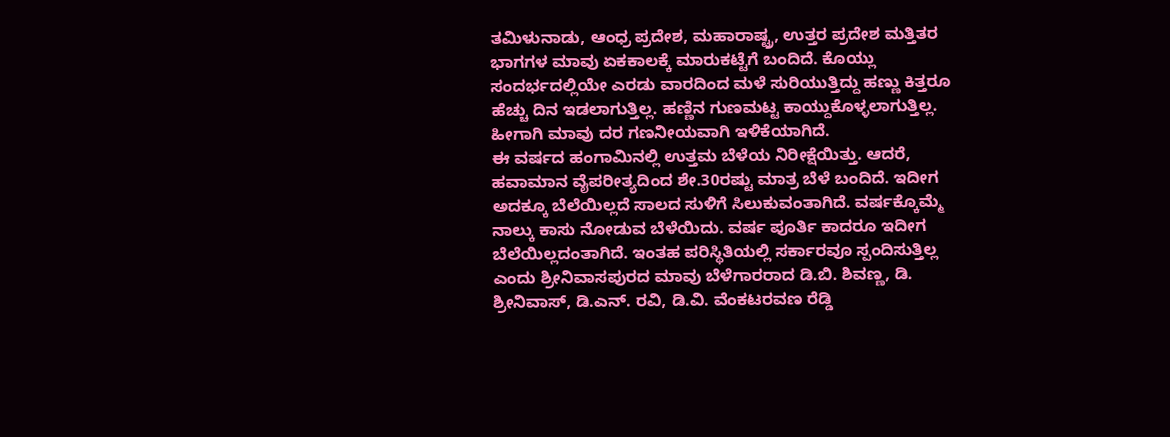ತಮಿಳುನಾಡು, ಆಂಧ್ರ ಪ್ರದೇಶ, ಮಹಾರಾಷ್ಟ್ರ, ಉತ್ತರ ಪ್ರದೇಶ ಮತ್ತಿತರ ಭಾಗಗಳ ಮಾವು ಏಕಕಾಲಕ್ಕೆ ಮಾರುಕಟ್ಟೆಗೆ ಬಂದಿದೆ. ಕೊಯ್ಲು ಸಂದರ್ಭದಲ್ಲಿಯೇ ಎರಡು ವಾರದಿಂದ ಮಳೆ ಸುರಿಯುತ್ತಿದ್ದು ಹಣ್ಣು ಕಿತ್ತರೂ ಹೆಚ್ಚು ದಿನ ಇಡಲಾಗುತ್ತಿಲ್ಲ. ಹಣ್ಣಿನ ಗುಣಮಟ್ಟ ಕಾಯ್ದುಕೊಳ್ಳಲಾಗುತ್ತಿಲ್ಲ. ಹೀಗಾಗಿ ಮಾವು ದರ ಗಣನೀಯವಾಗಿ ಇಳಿಕೆಯಾಗಿದೆ.
ಈ ವರ್ಷದ ಹಂಗಾಮಿನಲ್ಲಿ ಉತ್ತಮ ಬೆಳೆಯ ನಿರೀಕ್ಷೆಯಿತ್ತು. ಆದರೆ, ಹವಾಮಾನ ವೈಪರೀತ್ಯದಿಂದ ಶೇ.30ರಷ್ಟು ಮಾತ್ರ ಬೆಳೆ ಬಂದಿದೆ. ಇದೀಗ ಅದಕ್ಕೂ ಬೆಲೆಯಿಲ್ಲದೆ ಸಾಲದ ಸುಳಿಗೆ ಸಿಲುಕುವಂತಾಗಿದೆ. ವರ್ಷಕ್ಕೊಮ್ಮೆ ನಾಲ್ಕು ಕಾಸು ನೋಡುವ ಬೆಳೆಯಿದು. ವರ್ಷ ಪೂರ್ತಿ ಕಾದರೂ ಇದೀಗ ಬೆಲೆಯಿಲ್ಲದಂತಾಗಿದೆ. ಇಂತಹ ಪರಿಸ್ಥಿತಿಯಲ್ಲಿ ಸರ್ಕಾರವೂ ಸ್ಪಂದಿಸುತ್ತಿಲ್ಲ ಎಂದು ಶ್ರೀನಿವಾಸಪುರದ ಮಾವು ಬೆಳೆಗಾರರಾದ ಡಿ.ಬಿ. ಶಿವಣ್ಣ, ಡಿ. ಶ್ರೀನಿವಾಸ್, ಡಿ.ಎನ್. ರವಿ, ಡಿ.ವಿ. ವೆಂಕಟರವಣ ರೆಡ್ಡಿ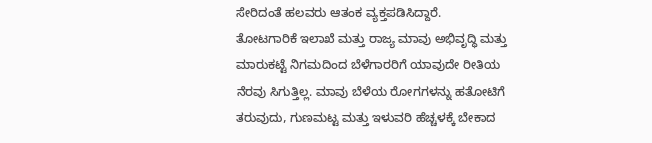ಸೇರಿದಂತೆ ಹಲವರು ಆತಂಕ ವ್ಯಕ್ತಪಡಿಸಿದ್ದಾರೆ.
ತೋಟಗಾರಿಕೆ ಇಲಾಖೆ ಮತ್ತು ರಾಜ್ಯ ಮಾವು ಅಭಿವೃದ್ಧಿ ಮತ್ತು ಮಾರುಕಟ್ಟೆ ನಿಗಮದಿಂದ ಬೆಳೆಗಾರರಿಗೆ ಯಾವುದೇ ರೀತಿಯ ನೆರವು ಸಿಗುತ್ತಿಲ್ಲ. ಮಾವು ಬೆಳೆಯ ರೋಗಗಳನ್ನು ಹತೋಟಿಗೆ ತರುವುದು, ಗುಣಮಟ್ಟ ಮತ್ತು ಇಳುವರಿ ಹೆಚ್ಚಳಕ್ಕೆ ಬೇಕಾದ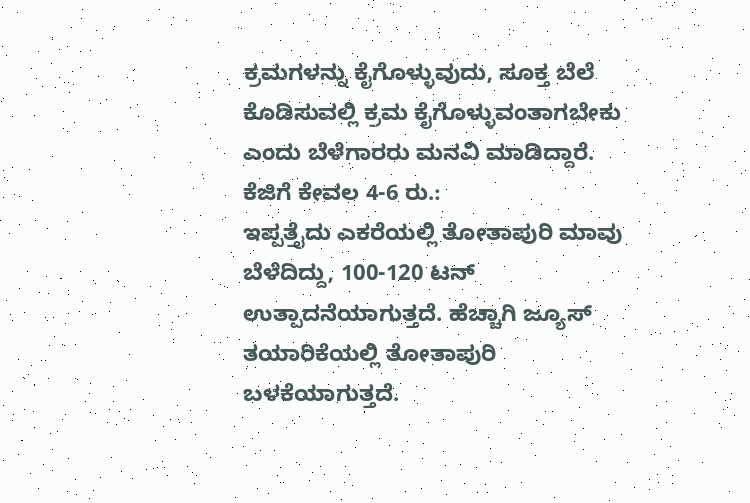ಕ್ರಮಗಳನ್ನು ಕೈಗೊಳ್ಳುವುದು, ಸೂಕ್ತ ಬೆಲೆ ಕೊಡಿಸುವಲ್ಲಿ ಕ್ರಮ ಕೈಗೊಳ್ಳುವಂತಾಗಬೇಕು ಎಂದು ಬೆಳೆಗಾರರು ಮನವಿ ಮಾಡಿದ್ದಾರೆ.
ಕೆಜಿಗೆ ಕೇವಲ 4-6 ರು.:
ಇಪ್ಪತ್ತೈದು ಎಕರೆಯಲ್ಲಿ ತೋತಾಪುರಿ ಮಾವು ಬೆಳೆದಿದ್ದು, 100-120 ಟನ್ ಉತ್ಪಾದನೆಯಾಗುತ್ತದೆ. ಹೆಚ್ಚಾಗಿ ಜ್ಯೂಸ್ ತಯಾರಿಕೆಯಲ್ಲಿ ತೋತಾಪುರಿ ಬಳಕೆಯಾಗುತ್ತದೆ.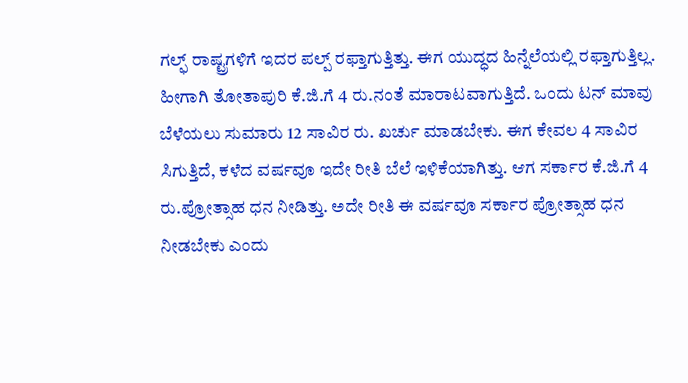ಗಲ್ಫ್ ರಾಷ್ಟ್ರಗಳಿಗೆ ಇದರ ಪಲ್ಪ್ ರಫ್ತಾಗುತ್ತಿತ್ತು. ಈಗ ಯುದ್ಧದ ಹಿನ್ನೆಲೆಯಲ್ಲಿ ರಫ್ತಾಗುತ್ತಿಲ್ಲ. ಹೀಗಾಗಿ ತೋತಾಪುರಿ ಕೆ.ಜಿ.ಗೆ 4 ರು.ನಂತೆ ಮಾರಾಟವಾಗುತ್ತಿದೆ. ಒಂದು ಟನ್ ಮಾವು ಬೆಳೆಯಲು ಸುಮಾರು 12 ಸಾವಿರ ರು. ಖರ್ಚು ಮಾಡಬೇಕು. ಈಗ ಕೇವಲ 4 ಸಾವಿರ ಸಿಗುತ್ತಿದೆ, ಕಳೆದ ವರ್ಷವೂ ಇದೇ ರೀತಿ ಬೆಲೆ ಇಳಿಕೆಯಾಗಿತ್ತು. ಆಗ ಸರ್ಕಾರ ಕೆ.ಜಿ.ಗೆ 4 ರು.ಪ್ರೋತ್ಸಾಹ ಧನ ನೀಡಿತ್ತು. ಅದೇ ರೀತಿ ಈ ವರ್ಷವೂ ಸರ್ಕಾರ ಪ್ರೋತ್ಸಾಹ ಧನ ನೀಡಬೇಕು ಎಂದು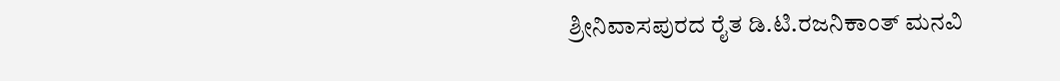ಶ್ರೀನಿವಾಸಪುರದ ರೈತ ಡಿ.ಟಿ.ರಜನಿಕಾಂತ್ ಮನವಿ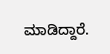ಮಾಡಿದ್ದಾರೆ.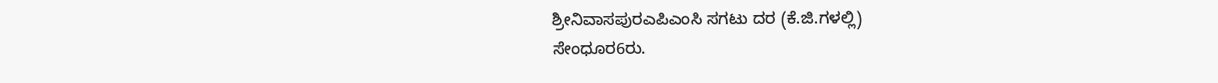ಶ್ರೀನಿವಾಸಪುರಎಪಿಎಂಸಿ ಸಗಟು ದರ (ಕೆ.ಜಿ.ಗಳಲ್ಲಿ)
ಸೇಂಧೂರ6ರು.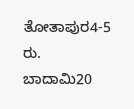ತೋತಾಪುರ4-5 ರು.
ಬಾದಾಮಿ20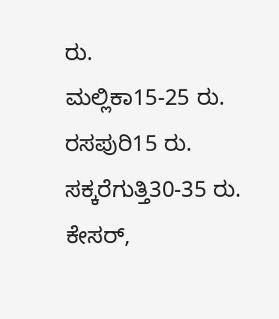ರು.
ಮಲ್ಲಿಕಾ15-25 ರು.
ರಸಪುರಿ15 ರು.
ಸಕ್ಕರೆಗುತ್ತಿ30-35 ರು.
ಕೇಸರ್,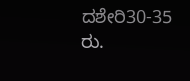ದಶೇರಿ30-35 ರು.